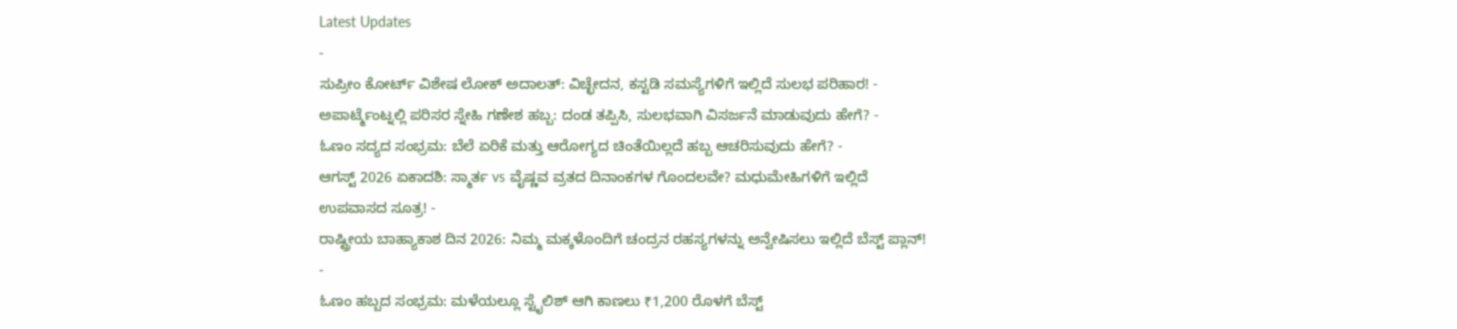Latest Updates
-
ಸುಪ್ರೀಂ ಕೋರ್ಟ್ ವಿಶೇಷ ಲೋಕ್ ಅದಾಲತ್: ವಿಚ್ಛೇದನ, ಕಸ್ಟಡಿ ಸಮಸ್ಯೆಗಳಿಗೆ ಇಲ್ಲಿದೆ ಸುಲಭ ಪರಿಹಾರ! -
ಅಪಾರ್ಟ್ಮೆಂಟ್ನಲ್ಲಿ ಪರಿಸರ ಸ್ನೇಹಿ ಗಣೇಶ ಹಬ್ಬ: ದಂಡ ತಪ್ಪಿಸಿ, ಸುಲಭವಾಗಿ ವಿಸರ್ಜನೆ ಮಾಡುವುದು ಹೇಗೆ? -
ಓಣಂ ಸದ್ಯದ ಸಂಭ್ರಮ: ಬೆಲೆ ಏರಿಕೆ ಮತ್ತು ಆರೋಗ್ಯದ ಚಿಂತೆಯಿಲ್ಲದೆ ಹಬ್ಬ ಆಚರಿಸುವುದು ಹೇಗೆ? -
ಆಗಸ್ಟ್ 2026 ಏಕಾದಶಿ: ಸ್ಮಾರ್ತ vs ವೈಷ್ಣವ ವ್ರತದ ದಿನಾಂಕಗಳ ಗೊಂದಲವೇ? ಮಧುಮೇಹಿಗಳಿಗೆ ಇಲ್ಲಿದೆ ಉಪವಾಸದ ಸೂತ್ರ! -
ರಾಷ್ಟ್ರೀಯ ಬಾಹ್ಯಾಕಾಶ ದಿನ 2026: ನಿಮ್ಮ ಮಕ್ಕಳೊಂದಿಗೆ ಚಂದ್ರನ ರಹಸ್ಯಗಳನ್ನು ಅನ್ವೇಷಿಸಲು ಇಲ್ಲಿದೆ ಬೆಸ್ಟ್ ಪ್ಲಾನ್! -
ಓಣಂ ಹಬ್ಬದ ಸಂಭ್ರಮ: ಮಳೆಯಲ್ಲೂ ಸ್ಟೈಲಿಶ್ ಆಗಿ ಕಾಣಲು ₹1,200 ರೊಳಗೆ ಬೆಸ್ಟ್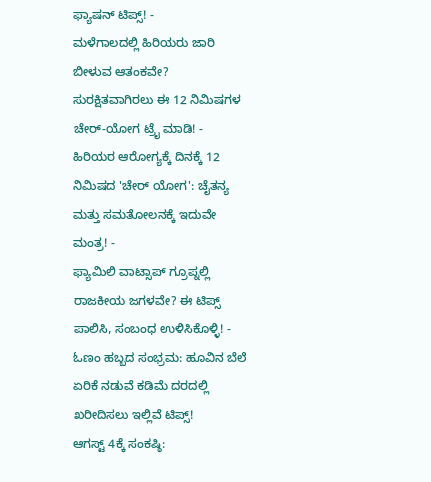ಫ್ಯಾಷನ್ ಟಿಪ್ಸ್! -
ಮಳೆಗಾಲದಲ್ಲಿ ಹಿರಿಯರು ಜಾರಿ ಬೀಳುವ ಆತಂಕವೇ? ಸುರಕ್ಷಿತವಾಗಿರಲು ಈ 12 ನಿಮಿಷಗಳ ಚೇರ್-ಯೋಗ ಟ್ರೈ ಮಾಡಿ! -
ಹಿರಿಯರ ಆರೋಗ್ಯಕ್ಕೆ ದಿನಕ್ಕೆ 12 ನಿಮಿಷದ 'ಚೇರ್ ಯೋಗ': ಚೈತನ್ಯ ಮತ್ತು ಸಮತೋಲನಕ್ಕೆ ಇದುವೇ ಮಂತ್ರ! -
ಫ್ಯಾಮಿಲಿ ವಾಟ್ಸಾಪ್ ಗ್ರೂಪ್ನಲ್ಲಿ ರಾಜಕೀಯ ಜಗಳವೇ? ಈ ಟಿಪ್ಸ್ ಪಾಲಿಸಿ, ಸಂಬಂಧ ಉಳಿಸಿಕೊಳ್ಳಿ! -
ಓಣಂ ಹಬ್ಬದ ಸಂಭ್ರಮ: ಹೂವಿನ ಬೆಲೆ ಏರಿಕೆ ನಡುವೆ ಕಡಿಮೆ ದರದಲ್ಲಿ ಖರೀದಿಸಲು ಇಲ್ಲಿವೆ ಟಿಪ್ಸ್!
ಆಗಸ್ಟ್ 4ಕ್ಕೆ ಸಂಕಷ್ಠಿ: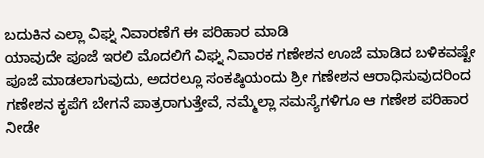ಬದುಕಿನ ಎಲ್ಲಾ ವಿಘ್ನ ನಿವಾರಣೆಗೆ ಈ ಪರಿಹಾರ ಮಾಡಿ
ಯಾವುದೇ ಪೂಜೆ ಇರಲಿ ಮೊದಲಿಗೆ ವಿಘ್ನ ನಿವಾರಕ ಗಣೇಶನ ಊಜೆ ಮಾಡಿದ ಬಳಿಕವಷ್ಟೇ ಪೂಜೆ ಮಾಡಲಾಗುವುದು, ಅದರಲ್ಲೂ ಸಂಕಷ್ಠಿಯಂದು ಶ್ರೀ ಗಣೇಶನ ಆರಾಧಿಸುವುದರಿಂದ ಗಣೇಶನ ಕೃಪೆಗೆ ಬೇಗನೆ ಪಾತ್ರರಾಗುತ್ತೇವೆ, ನಮ್ಮೆಲ್ಲಾ ಸಮಸ್ಯೆಗಳಿಗೂ ಆ ಗಣೇಶ ಪರಿಹಾರ ನೀಡೇ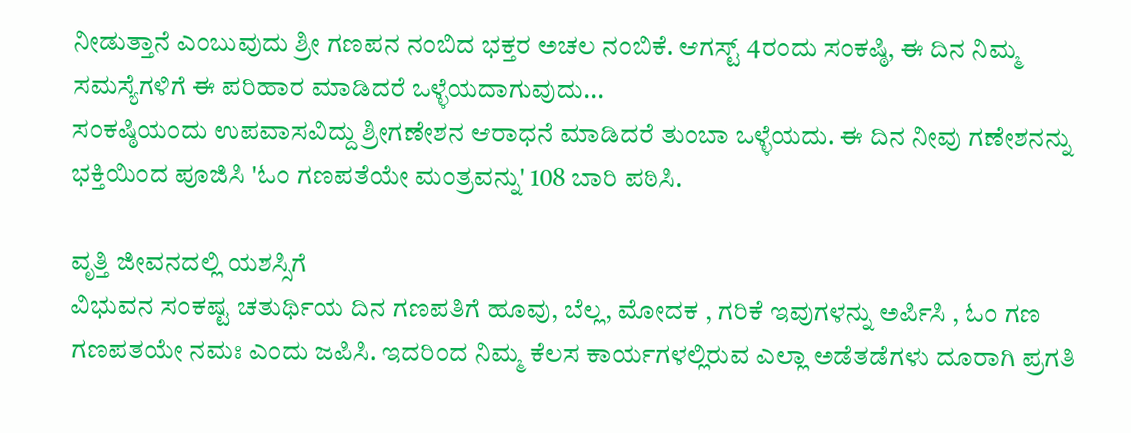ನೀಡುತ್ತಾನೆ ಎಂಬುವುದು ಶ್ರೀ ಗಣಪನ ನಂಬಿದ ಭಕ್ತರ ಅಚಲ ನಂಬಿಕೆ. ಆಗಸ್ಟ್ 4ರಂದು ಸಂಕಷ್ಠಿ, ಈ ದಿನ ನಿಮ್ಮ ಸಮಸ್ಯೆಗಳಿಗೆ ಈ ಪರಿಹಾರ ಮಾಡಿದರೆ ಒಳ್ಳೆಯದಾಗುವುದು...
ಸಂಕಷ್ಠಿಯಂದು ಉಪವಾಸವಿದ್ದು ಶ್ರೀಗಣೇಶನ ಆರಾಧನೆ ಮಾಡಿದರೆ ತುಂಬಾ ಒಳ್ಳೆಯದು. ಈ ದಿನ ನೀವು ಗಣೇಶನನ್ನು ಭಕ್ತಿಯಿಂದ ಪೂಜಿಸಿ 'ಓಂ ಗಣಪತೆಯೇ ಮಂತ್ರವನ್ನು' 108 ಬಾರಿ ಪಠಿಸಿ.

ವೃತ್ತಿ ಜೀವನದಲ್ಲಿ ಯಶಸ್ಸಿಗೆ
ವಿಭುವನ ಸಂಕಷ್ಟ ಚತುರ್ಥಿಯ ದಿನ ಗಣಪತಿಗೆ ಹೂವು, ಬೆಲ್ಲ, ಮೋದಕ , ಗರಿಕೆ ಇವುಗಳನ್ನು ಅರ್ಪಿಸಿ , ಓಂ ಗಣ ಗಣಪತಯೇ ನಮಃ ಎಂದು ಜಪಿಸಿ. ಇದರಿಂದ ನಿಮ್ಮ ಕೆಲಸ ಕಾರ್ಯಗಳಲ್ಲಿರುವ ಎಲ್ಲಾ ಅಡೆತಡೆಗಳು ದೂರಾಗಿ ಪ್ರಗತಿ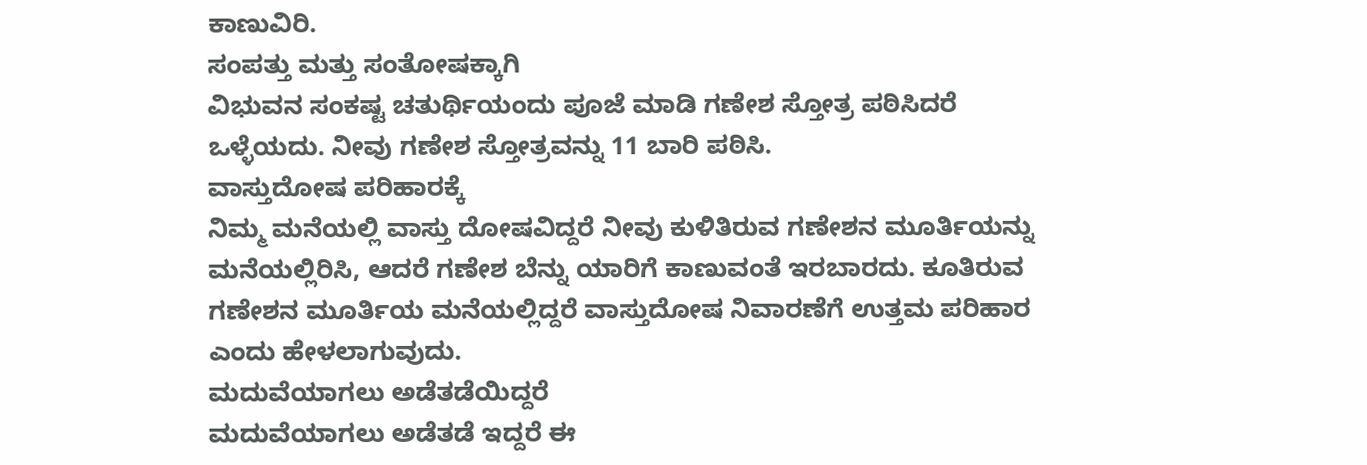ಕಾಣುವಿರಿ.
ಸಂಪತ್ತು ಮತ್ತು ಸಂತೋಷಕ್ಕಾಗಿ
ವಿಭುವನ ಸಂಕಷ್ಟ ಚತುರ್ಥಿಯಂದು ಪೂಜೆ ಮಾಡಿ ಗಣೇಶ ಸ್ತೋತ್ರ ಪಠಿಸಿದರೆ ಒಳ್ಳೆಯದು. ನೀವು ಗಣೇಶ ಸ್ತೋತ್ರವನ್ನು 11 ಬಾರಿ ಪಠಿಸಿ.
ವಾಸ್ತುದೋಷ ಪರಿಹಾರಕ್ಕೆ
ನಿಮ್ಮ ಮನೆಯಲ್ಲಿ ವಾಸ್ತು ದೋಷವಿದ್ದರೆ ನೀವು ಕುಳಿತಿರುವ ಗಣೇಶನ ಮೂರ್ತಿಯನ್ನು ಮನೆಯಲ್ಲಿರಿಸಿ, ಆದರೆ ಗಣೇಶ ಬೆನ್ನು ಯಾರಿಗೆ ಕಾಣುವಂತೆ ಇರಬಾರದು. ಕೂತಿರುವ ಗಣೇಶನ ಮೂರ್ತಿಯ ಮನೆಯಲ್ಲಿದ್ದರೆ ವಾಸ್ತುದೋಷ ನಿವಾರಣೆಗೆ ಉತ್ತಮ ಪರಿಹಾರ ಎಂದು ಹೇಳಲಾಗುವುದು.
ಮದುವೆಯಾಗಲು ಅಡೆತಡೆಯಿದ್ದರೆ
ಮದುವೆಯಾಗಲು ಅಡೆತಡೆ ಇದ್ದರೆ ಈ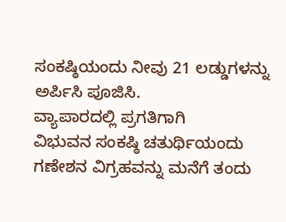ಸಂಕಷ್ಠಿಯಂದು ನೀವು 21 ಲಡ್ಡುಗಳನ್ನು ಅರ್ಪಿಸಿ ಪೂಜಿಸಿ.
ವ್ಯಾಪಾರದಲ್ಲಿ ಪ್ರಗತಿಗಾಗಿ
ವಿಭುವನ ಸಂಕಷ್ಠಿ ಚತುರ್ಥಿಯಂದು ಗಣೇಶನ ವಿಗ್ರಹವನ್ನು ಮನೆಗೆ ತಂದು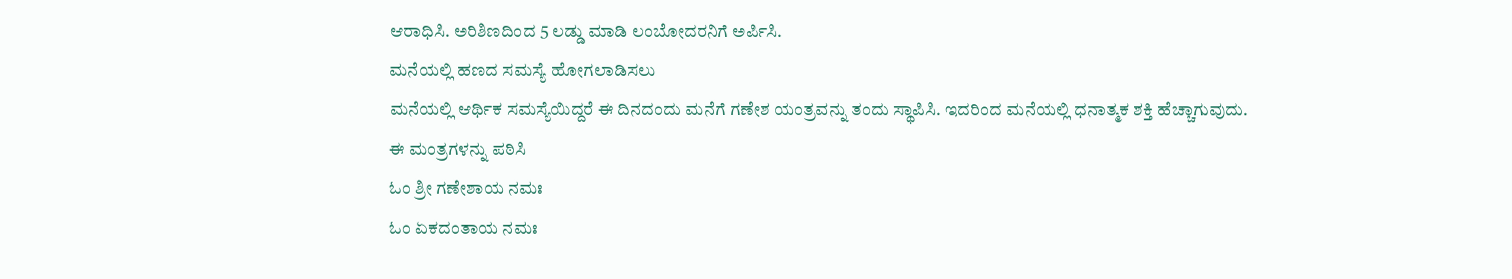ಆರಾಧಿಸಿ. ಅರಿಶಿಣದಿಂದ 5 ಲಡ್ಡು ಮಾಡಿ ಲಂಬೋದರನಿಗೆ ಅರ್ಪಿಸಿ.
ಮನೆಯಲ್ಲಿ ಹಣದ ಸಮಸ್ಯೆ ಹೋಗಲಾಡಿಸಲು
ಮನೆಯಲ್ಲಿ ಆರ್ಥಿಕ ಸಮಸ್ಯೆಯಿದ್ದರೆ ಈ ದಿನದಂದು ಮನೆಗೆ ಗಣೇಶ ಯಂತ್ರವನ್ನು ತಂದು ಸ್ಥಾಪಿಸಿ. ಇದರಿಂದ ಮನೆಯಲ್ಲಿ ಧನಾತ್ಮಕ ಶಕ್ತಿ ಹೆಚ್ಚಾಗುವುದು.
ಈ ಮಂತ್ರಗಳನ್ನು ಪಠಿಸಿ
ಓಂ ಶ್ರೀ ಗಣೇಶಾಯ ನಮಃ
ಓಂ ಏಕದಂತಾಯ ನಮಃ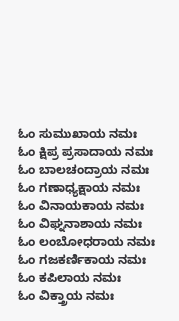ಓಂ ಸುಮುಖಾಯ ನಮಃ
ಓಂ ಕ್ಷಿಪ್ರ ಪ್ರಸಾದಾಯ ನಮಃ
ಓಂ ಬಾಲಚಂದ್ರಾಯ ನಮಃ
ಓಂ ಗಣಾಧ್ಯಕ್ಷಾಯ ನಮಃ
ಓಂ ವಿನಾಯಕಾಯ ನಮಃ
ಓಂ ವಿಘ್ನನಾಶಾಯ ನಮಃ
ಓಂ ಲಂಬೋಧರಾಯ ನಮಃ
ಓಂ ಗಜಕರ್ಣಿಕಾಯ ನಮಃ
ಓಂ ಕಪಿಲಾಯ ನಮಃ
ಓಂ ವಿಕ್ತ್ರಾಯ ನಮಃ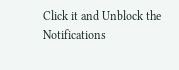Click it and Unblock the Notifications